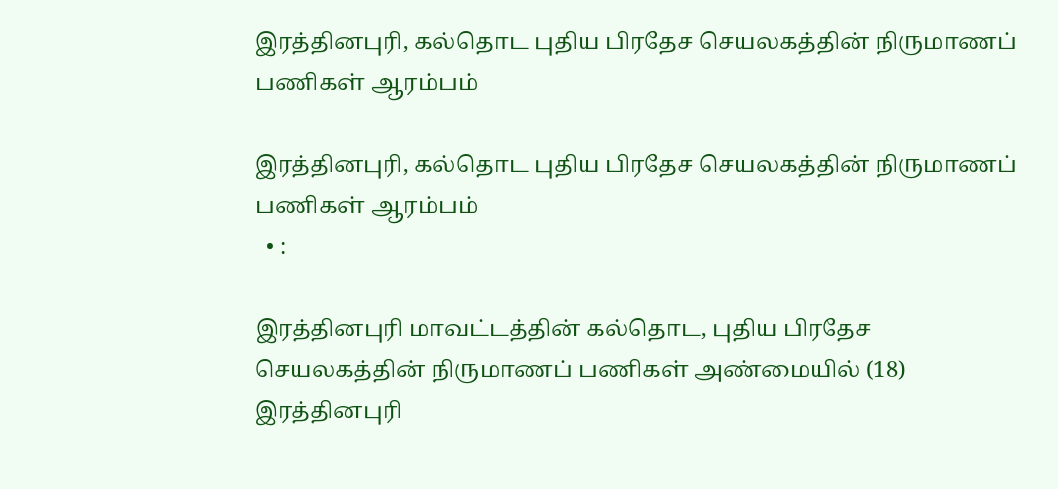இரத்தினபுரி, கல்தொட புதிய பிரதேச செயலகத்தின் நிருமாணப் பணிகள் ஆரம்பம்

இரத்தினபுரி, கல்தொட புதிய பிரதேச செயலகத்தின் நிருமாணப் பணிகள் ஆரம்பம்
  • :

இரத்தினபுரி மாவட்டத்தின் கல்தொட, புதிய பிரதேச செயலகத்தின் நிருமாணப் பணிகள் அண்மையில் (18) இரத்தினபுரி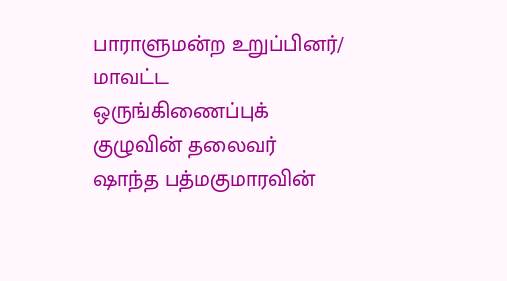பாராளுமன்ற உறுப்பினர்/ மாவட்ட ஒருங்கிணைப்புக் குழுவின் தலைவர் ஷாந்த பத்மகுமாரவின்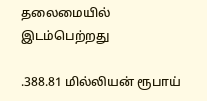தலைமையில் இடம்பெற்றது

.388.81 மில்லியன் ரூபாய்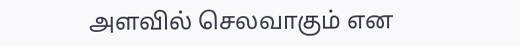அளவில் செலவாகும் என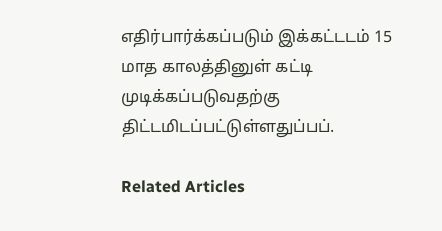எதிர்பார்க்கப்படும் இக்கட்டடம் 15 மாத காலத்தினுள் கட்டி முடிக்கப்படுவதற்கு திட்டமிடப்பட்டுள்ளதுப்பப்.

Related Articles